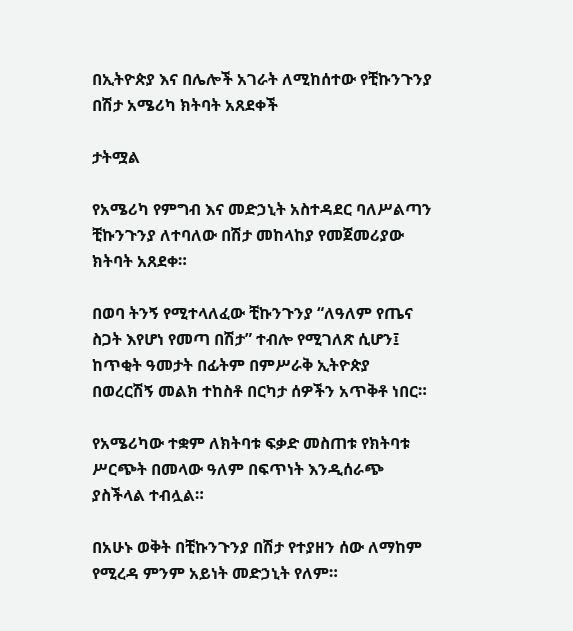በኢትዮጵያ እና በሌሎች አገራት ለሚከሰተው የቺኩንጉንያ በሽታ አሜሪካ ክትባት አጸደቀች

ታትሟል

የአሜሪካ የምግብ እና መድኃኒት አስተዳደር ባለሥልጣን ቺኩንጉንያ ለተባለው በሽታ መከላከያ የመጀመሪያው ክትባት አጸደቀ።

በወባ ትንኝ የሚተላለፈው ቺኩንጉንያ “ለዓለም የጤና ስጋት እየሆነ የመጣ በሽታ” ተብሎ የሚገለጽ ሲሆን፤ ከጥቂት ዓመታት በፊትም በምሥራቅ ኢትዮጵያ በወረርሽኝ መልክ ተከስቶ በርካታ ሰዎችን አጥቅቶ ነበር።

የአሜሪካው ተቋም ለክትባቱ ፍቃድ መስጠቱ የክትባቱ ሥርጭት በመላው ዓለም በፍጥነት እንዲሰራጭ ያስችላል ተብሏል።

በአሁኑ ወቅት በቺኩንጉንያ በሽታ የተያዘን ሰው ለማከም የሚረዳ ምንም አይነት መድኃኒት የለም።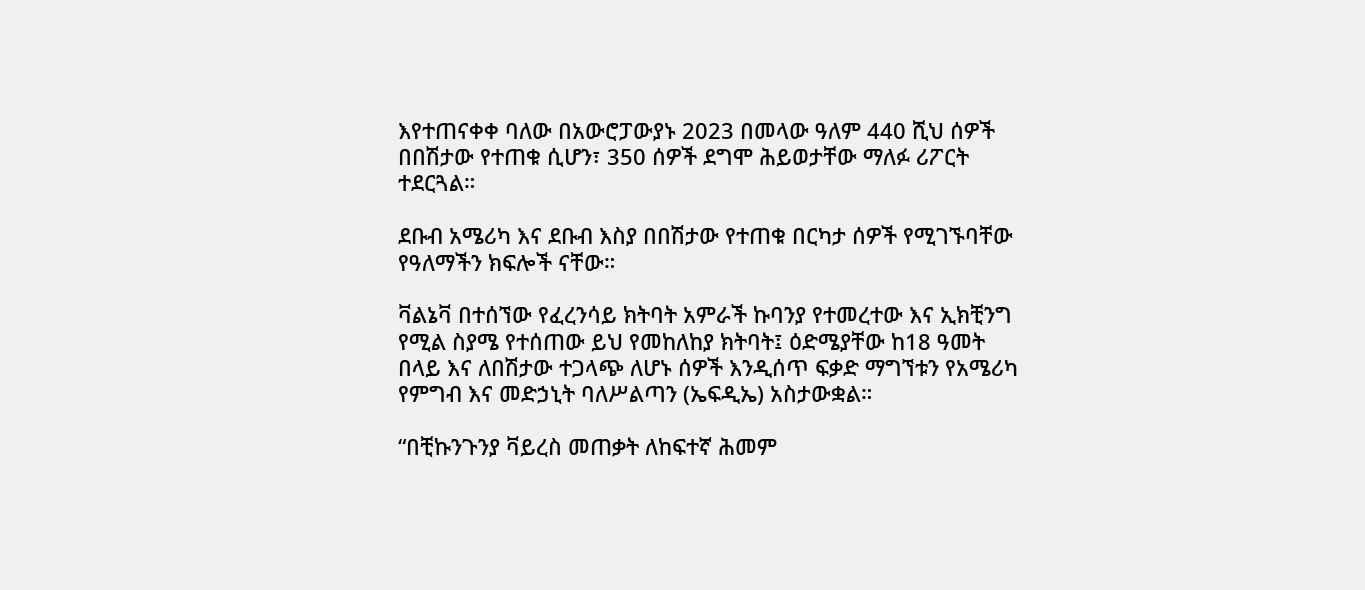እየተጠናቀቀ ባለው በአውሮፓውያኑ 2023 በመላው ዓለም 440 ሺህ ሰዎች በበሽታው የተጠቁ ሲሆን፣ 350 ሰዎች ደግሞ ሕይወታቸው ማለፉ ሪፖርት ተደርጓል።

ደቡብ አሜሪካ እና ደቡብ እስያ በበሽታው የተጠቁ በርካታ ሰዎች የሚገኙባቸው የዓለማችን ክፍሎች ናቸው።

ቫልኔቫ በተሰኘው የፈረንሳይ ክትባት አምራች ኩባንያ የተመረተው እና ኢክቺንግ የሚል ስያሜ የተሰጠው ይህ የመከለከያ ክትባት፤ ዕድሜያቸው ከ18 ዓመት በላይ እና ለበሽታው ተጋላጭ ለሆኑ ሰዎች እንዲሰጥ ፍቃድ ማግኘቱን የአሜሪካ የምግብ እና መድኃኒት ባለሥልጣን (ኤፍዲኤ) አስታውቋል።

“በቺኩንጉንያ ቫይረስ መጠቃት ለከፍተኛ ሕመም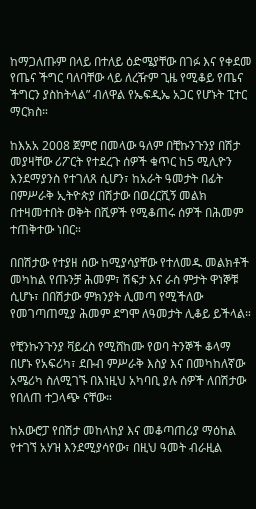ከማጋለጡም በላይ በተለይ ዕድሜያቸው በገፉ እና የቀደመ የጤና ችግር ባለባቸው ላይ ለረዥም ጊዜ የሚቆይ የጤና ችግርን ያስከትላል” ብለዋል የኤፍዲኤ አጋር የሆኑት ፒተር ማርክስ።

ከእአአ 2008 ጀምሮ በመላው ዓለም በቺኩንጉንያ በሽታ መያዛቸው ሪፖርት የተደረጉ ሰዎች ቁጥር ከ5 ሚሊዮን እንደማያንስ የተገለጸ ሲሆን፣ ከአራት ዓመታት በፊት በምሥራቅ ኢትዮጵያ በሽታው በወረርሺኝ መልክ በተዛመተበት ወቅት በሺዎች የሚቆጠሩ ሰዎች በሕመም ተጠቅተው ነበር።

በበሽታው የተያዘ ሰው ከሚያሳያቸው የተለመዱ መልክቶች መካከል የጡንቻ ሕመም፣ ሽፍታ እና ራስ ምታት ዋነኞቹ ሲሆኑ፣ በበሽታው ምክንያት ሊመጣ የሚችለው የመገጣጠሚያ ሕመም ደግሞ ለዓመታት ሊቆይ ይችላል።

የቺንኩንጉንያ ቫይረስ የሚሸከሙ የወባ ትንኞች ቆላማ በሆኑ የአፍሪካ፣ ደቡብ ምሥራቅ እስያ እና በመካከለኛው አሜሪካ ስለሚገኙ በእነዚህ አካባቢ ያሉ ሰዎች ለበሽታው የበለጠ ተጋላጭ ናቸው።

ከአውሮፓ የበሽታ መከላከያ እና መቆጣጠሪያ ማዕከል የተገኘ አሃዝ እንደሚያሳየው፣ በዚህ ዓመት ብራዚል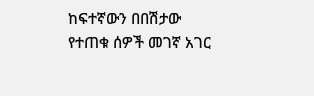ከፍተኛውን በበሽታው የተጠቁ ሰዎች መገኛ አገር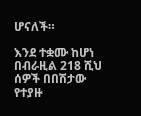ሆናለች።

እንደ ተቋሙ ከሆነ በብራዚል 218 ሺህ ሰዎች በበሽታው የተያዙ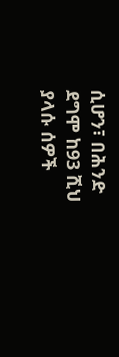ሲሆን፣ በሕንድ ደግሞ ከ93 ሺህ ያላሱ ሰዎች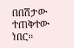በበሽታው ተጠቅተው ነበር።